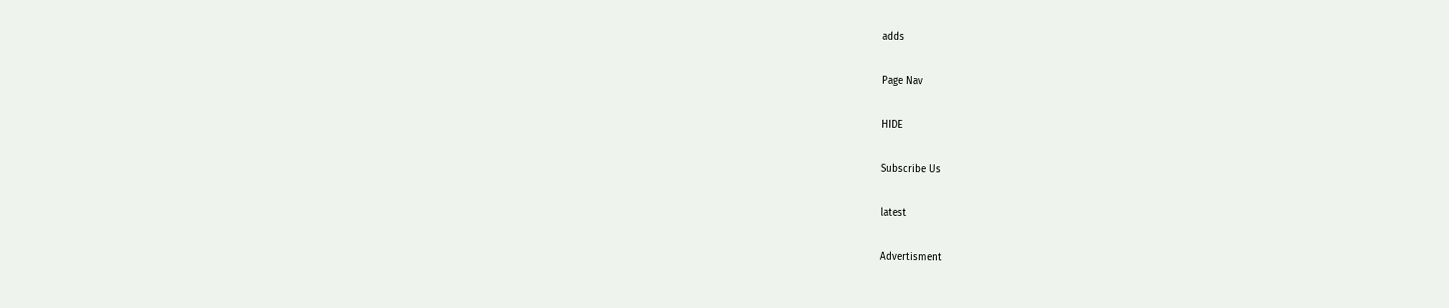adds

Page Nav

HIDE

Subscribe Us

latest

Advertisment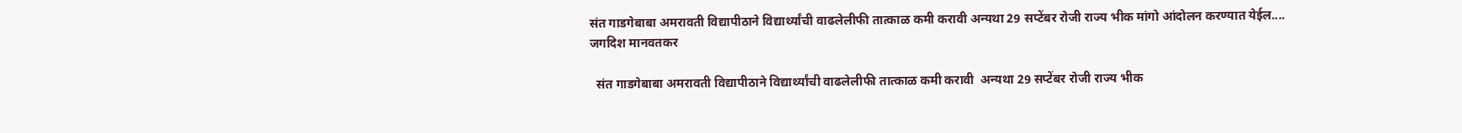संत गाडगेबाबा अमरावती विद्यापीठाने विद्यार्थ्यांची वाढलेलीफी तात्काळ कमी करावी अन्यथा 29 सप्टेंबर रोजी राज्य भीक मांगो आंदोलन करण्यात येईल.... जगदिश मानवतकर

  संत गाडगेबाबा अमरावती विद्यापीठाने विद्यार्थ्यांची वाढलेलीफी तात्काळ कमी करावी  अन्यथा 29 सप्टेंबर रोजी राज्य भीक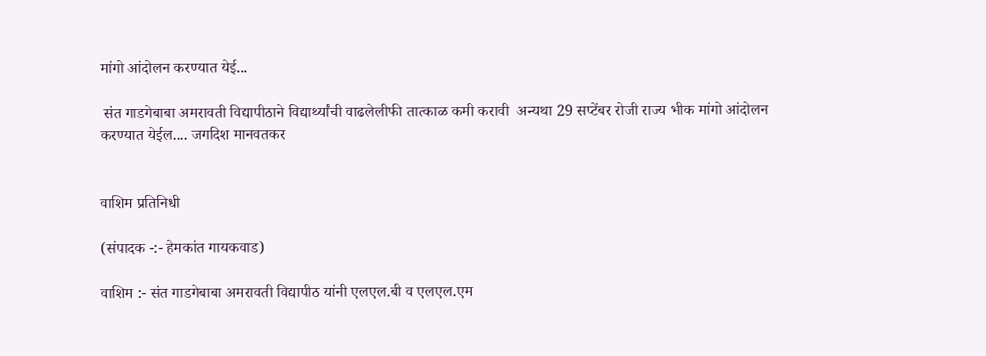मांगो आंदोलन करण्यात येई...

 संत गाडगेबाबा अमरावती विद्यापीठाने विद्यार्थ्यांची वाढलेलीफी तात्काळ कमी करावी  अन्यथा 29 सप्टेंबर रोजी राज्य भीक मांगो आंदोलन करण्यात येईल.... जगदिश मानवतकर


वाशिम प्रतिनिधी

(संपादक -:- हेमकांत गायकवाड)

वाशिम :- संत गाडगेबाबा अमरावती विद्यापीठ यांनी एलएल.बी व एलएल.एम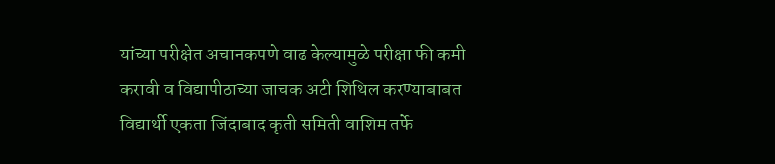यांच्या परीक्षेत अचानकपणे वाढ केल्यामुळे परीक्षा फी कमी करावी व विद्यापीठाच्या जाचक अटी शिथिल करण्याबाबत विद्यार्थी एकता जिंदाबाद कृती समिती वाशिम तर्फे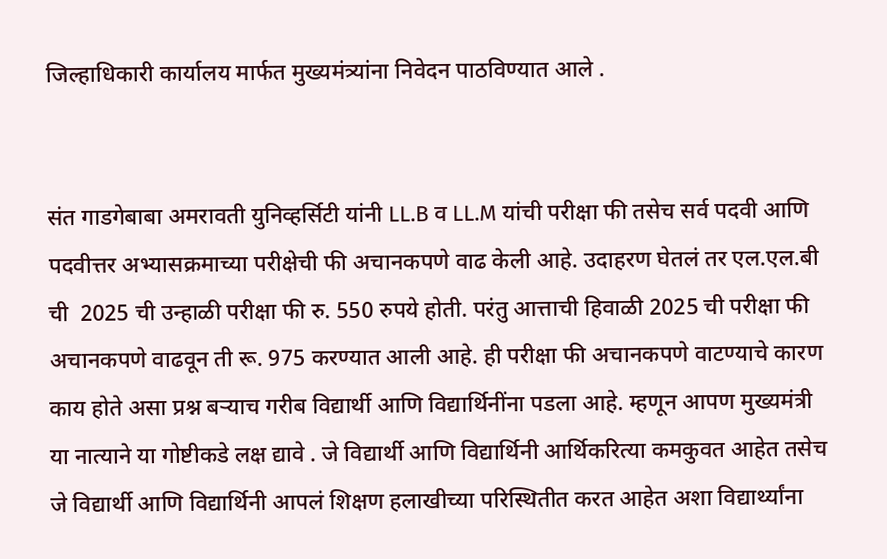जिल्हाधिकारी कार्यालय मार्फत मुख्यमंत्र्यांना निवेदन पाठविण्यात आले .


संत गाडगेबाबा अमरावती युनिव्हर्सिटी यांनी LL.B व LL.M यांची परीक्षा फी तसेच सर्व पदवी आणि पदवीत्तर अभ्यासक्रमाच्या परीक्षेची फी अचानकपणे वाढ केली आहे. उदाहरण घेतलं तर एल.एल.बी ची  2025 ची उन्हाळी परीक्षा फी रु. 550 रुपये होती. परंतु आत्ताची हिवाळी 2025 ची परीक्षा फी अचानकपणे वाढवून ती रू. 975 करण्यात आली आहे. ही परीक्षा फी अचानकपणे वाटण्याचे कारण काय होते असा प्रश्न बऱ्याच गरीब विद्यार्थी आणि विद्यार्थिनींना पडला आहे. म्हणून आपण मुख्यमंत्री या नात्याने या गोष्टीकडे लक्ष द्यावे . जे विद्यार्थी आणि विद्यार्थिनी आर्थिकरित्या कमकुवत आहेत तसेच जे विद्यार्थी आणि विद्यार्थिनी आपलं शिक्षण हलाखीच्या परिस्थितीत करत आहेत अशा विद्यार्थ्यांना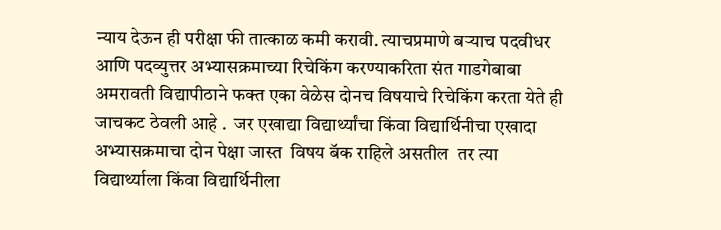न्याय देऊन ही परीक्षा फी तात्काळ कमी करावी. त्याचप्रमाणे बऱ्याच पदवीधर आणि पदव्युत्तर अभ्यासक्रमाच्या रिचेकिंग करण्याकरिता संत गाडगेबाबा अमरावती विद्यापीठाने फक्त एका वेळेस दोनच विषयाचे रिचेकिंग करता येते ही जाचकट ठेवली आहे .  जर एखाद्या विद्यार्थ्यांचा किंवा विद्यार्थिनीचा एखादा अभ्यासक्रमाचा दोन पेक्षा जास्त  विषय बॅक राहिले असतील  तर त्या  विद्यार्थ्याला किंवा विद्यार्थिनीला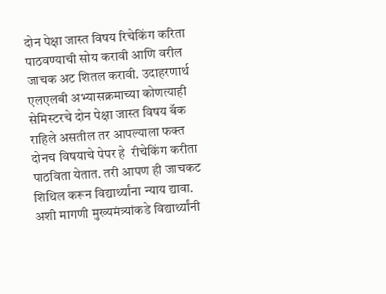दोन पेक्षा जास्त विषय रिचेकिंग करिता पाठवण्याची सोय करावी आणि वरील  जाचक अट शितल करावी. उदाहरणार्थ एलएलबी अभ्यासक्रमाच्या कोणत्याही सेमिस्टरचे दोन पेक्षा जास्त विषय बॅक राहिले असतील तर आपल्याला फक्त दोनच विषयाचे पेपर हे  रीचेकिंग करीता पाठविता येतात. तरी आपण ही जाचकट शिथिल करून विद्यार्थ्यांना न्याय द्यावा. अशी मागणी मुख्यमंत्र्यांकडे विद्यार्थ्यांनी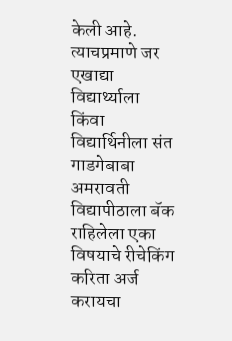केली आहे.  त्याचप्रमाणे जर एखाद्या विद्यार्थ्याला किंवा विद्यार्थिनीला संत गाडगेबाबा अमरावती विद्यापीठाला बॅक राहिलेला एका विषयाचे रीचेकिंग करिता अर्ज करायचा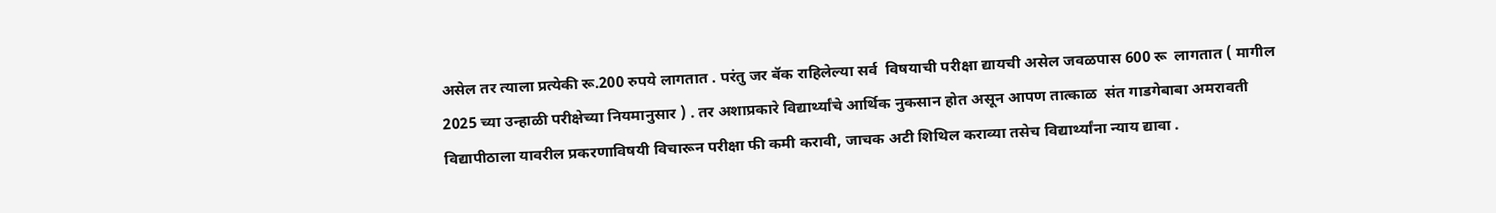असेल तर त्याला प्रत्येकी रू.200 रुपये लागतात . परंतु जर बॅक राहिलेल्या सर्व  विषयाची परीक्षा द्यायची असेल जवळपास 600 रू  लागतात ( मागील 2025 च्या उन्हाळी परीक्षेच्या नियमानुसार ) . तर अशाप्रकारे विद्यार्थ्यांचे आर्थिक नुकसान होत असून आपण तात्काळ  संत गाडगेबाबा अमरावती विद्यापीठाला यावरील प्रकरणाविषयी विचारून परीक्षा फी कमी करावी, जाचक अटी शिथिल कराव्या तसेच विद्यार्थ्यांना न्याय द्यावा .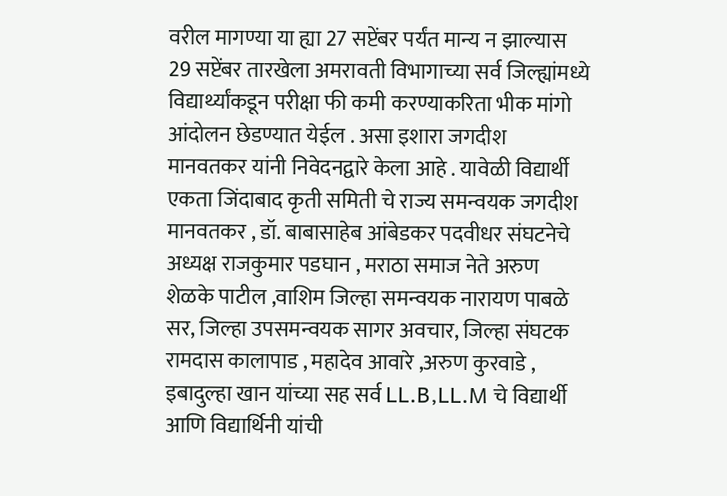वरील मागण्या या ह्या 27 सप्टेंबर पर्यंत मान्य न झाल्यास 29 सप्टेंबर तारखेला अमरावती विभागाच्या सर्व जिल्ह्यांमध्ये विद्यार्थ्यांकडून परीक्षा फी कमी करण्याकरिता भीक मांगो आंदोलन छेडण्यात येईल . असा इशारा जगदीश मानवतकर यांनी निवेदनद्वारे केला आहे . यावेळी विद्यार्थी एकता जिंदाबाद कृती समिती चे राज्य समन्वयक जगदीश मानवतकर , डॉ. बाबासाहेब आंबेडकर पदवीधर संघटनेचे अध्यक्ष राजकुमार पडघान , मराठा समाज नेते अरुण शेळके पाटील ,वाशिम जिल्हा समन्वयक नारायण पाबळे सर, जिल्हा उपसमन्वयक सागर अवचार, जिल्हा संघटक रामदास कालापाड , महादेव आवारे ,अरुण कुरवाडे , इबादुल्हा खान यांच्या सह सर्व LL.B,LL.M चे विद्यार्थी आणि विद्यार्थिनी यांची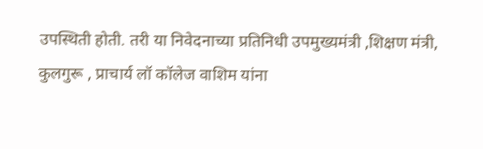उपस्थिती होती. तरी या निवेदनाच्या प्रतिनिधी उपमुख्यमंत्री ,शिक्षण मंत्री, कुलगुरू , प्राचार्य लॉ कॉलेज वाशिम यांना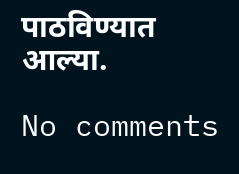पाठविण्यात आल्या.

No comments